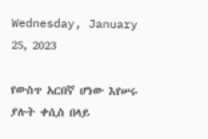Wednesday, January 25, 2023

የውስጥ አርበኛ ሆነው እየሠሩ ያሉት ቀሲስ በላይ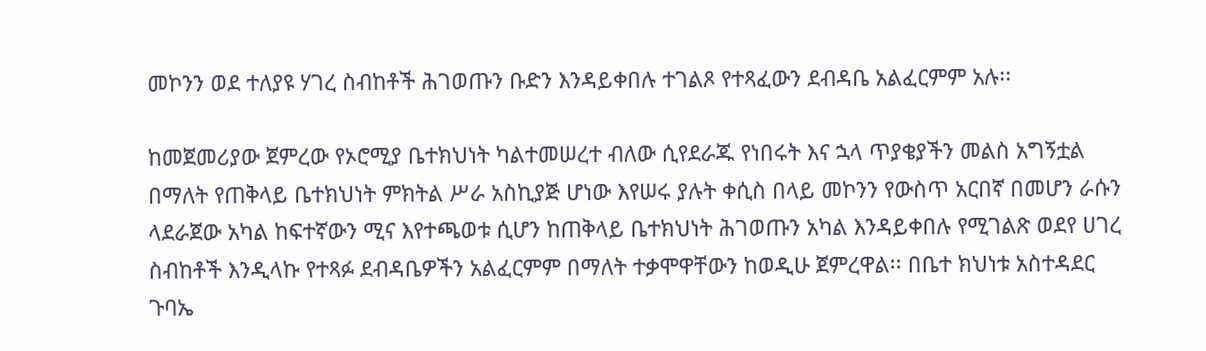መኮንን ወደ ተለያዩ ሃገረ ስብከቶች ሕገወጡን ቡድን እንዳይቀበሉ ተገልጾ የተጻፈውን ደብዳቤ አልፈርምም አሉ፡፡

ከመጀመሪያው ጀምረው የኦሮሚያ ቤተክህነት ካልተመሠረተ ብለው ሲየደራጁ የነበሩት እና ኋላ ጥያቄያችን መልስ አግኝቷል በማለት የጠቅላይ ቤተክህነት ምክትል ሥራ አስኪያጅ ሆነው እየሠሩ ያሉት ቀሲስ በላይ መኮንን የውስጥ አርበኛ በመሆን ራሱን ላደራጀው አካል ከፍተኛውን ሚና እየተጫወቱ ሲሆን ከጠቅላይ ቤተክህነት ሕገወጡን አካል እንዳይቀበሉ የሚገልጽ ወደየ ሀገረ ስብከቶች እንዲላኩ የተጻፉ ደብዳቤዎችን አልፈርምም በማለት ተቃሞዋቸውን ከወዲሁ ጀምረዋል፡፡ በቤተ ክህነቱ አስተዳደር ጉባኤ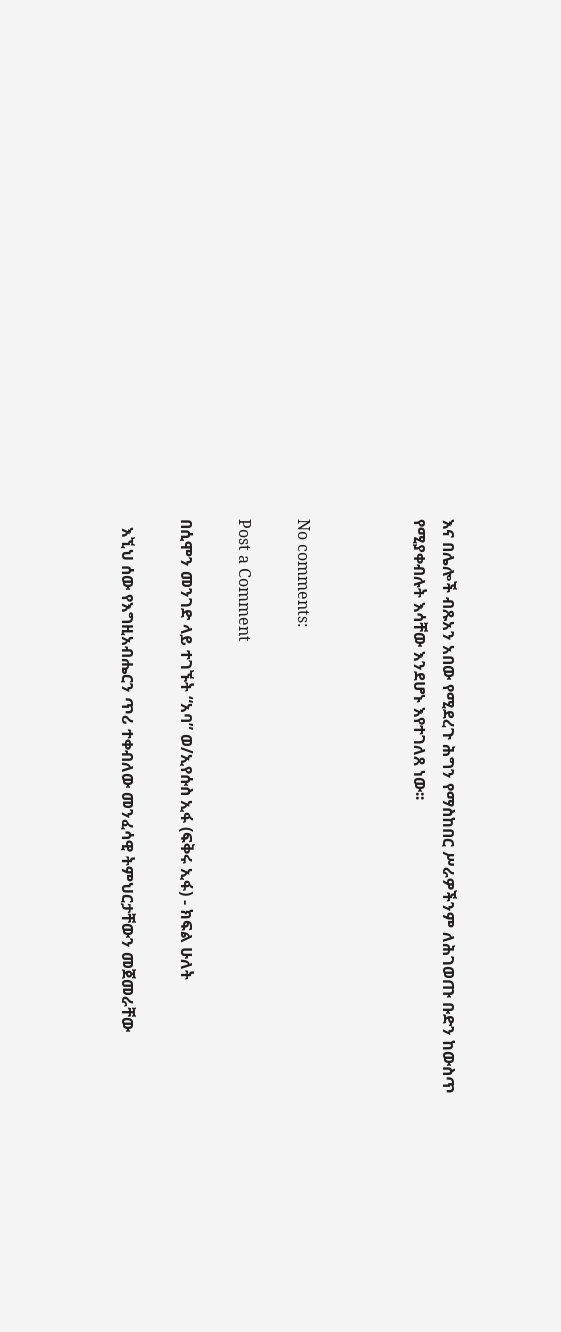እና በሌሎች ብጹአን አበው የሚደረጉ ሕግን የማስከበር ሥራዎችንም ለሕገወጡ ቡድን ከውስጥ የሚያቀብሉት እሳቸው እንደሆኑ እየተገለጸ ነው፡፡



No comments:

Post a Comment

በሲሞን መንገድ ላይ ተገኙት “አባ” ወ/ኢየሱስ ኢፋ (ፍቅሩ ኢፋ) - ክፍል ሁለት

  እኚህ ሰው የእግዚአብሔርን ጥሪ ተቀብለው መንፈሳዊ ትምህርታቸውን መጀመራቸው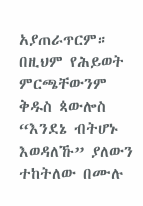አያጠራጥርም። በዚህም የሕይወት ምርጫቸውንም ቅዱስ ጳውሎስ “እንደኔ ብትሆኑ እወዳለኹ” ያለውን ተከትለው በሙሉ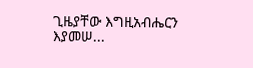ጊዜያቸው እግዚአብሔርን እያመሠ...